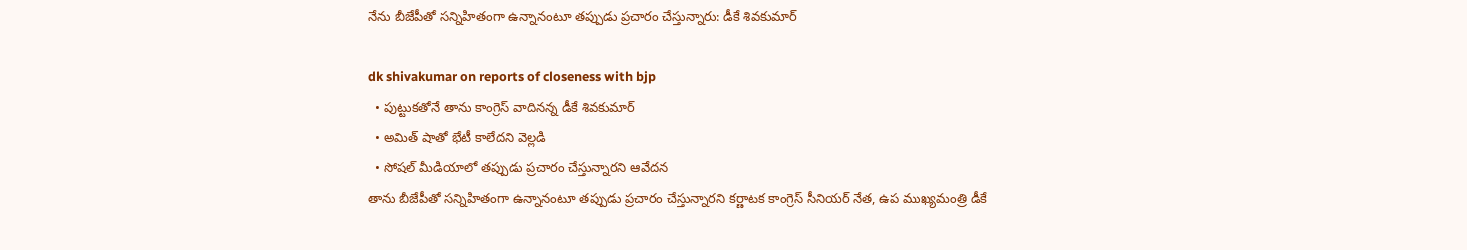నేను బీజేపీతో సన్నిహితంగా ఉన్నానంటూ తప్పుడు ప్రచారం చేస్తున్నారు: డీకే శివకుమార్

dk shivakumar on reports of closeness with bjp
  • పుట్టుకతోనే తాను కాంగ్రెస్ వాదినన్న డీకే శివకుమార్
  • అమిత్ షాతో భేటీ కాలేదని వెల్లడి
  • సోషల్ మీడియాలో తప్పుడు ప్రచారం చేస్తున్నారని ఆవేదన
తాను బీజేపీతో సన్నిహితంగా ఉన్నానంటూ తప్పుడు ప్రచారం చేస్తున్నారని కర్ణాటక కాంగ్రెస్ సీనియర్ నేత, ఉప ముఖ్యమంత్రి డీకే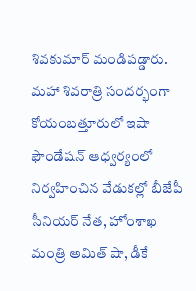శివకుమార్ మండిపడ్డారు. మహా శివరాత్రి సందర్భంగా కోయంబత్తూరులో ఇషా ఫౌండేషన్ ఆధ్వర్యంలో నిర్వహించిన వేడుకల్లో బీజేపీ సీనియర్ నేత, హోంశాఖ మంత్రి అమిత్ షా, డీకే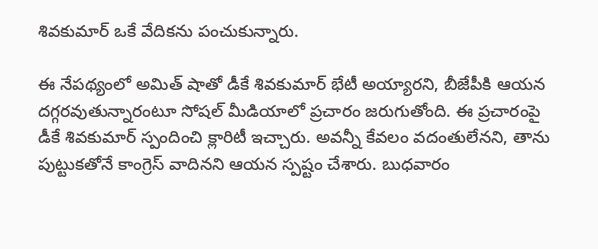శివకుమార్ ఒకే వేదికను పంచుకున్నారు.

ఈ నేపథ్యంలో అమిత్ షాతో డీకే శివకుమార్ భేటీ అయ్యారని, బీజేపీకి ఆయన దగ్గరవుతున్నారంటూ సోషల్ మీడియాలో ప్రచారం జరుగుతోంది. ఈ ప్రచారంపై డీకే శివకుమార్ స్పందించి క్లారిటీ ఇచ్చారు. అవన్నీ కేవలం వదంతులేనని, తాను పుట్టుకతోనే కాంగ్రెస్ వాదినని ఆయన స్పష్టం చేశారు. బుధవారం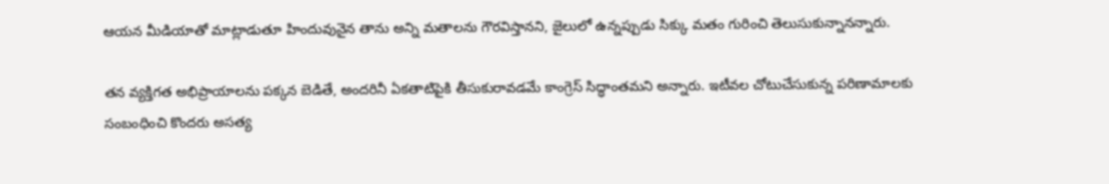ఆయన మీడియాతో మాట్లాడుతూ హిందువునైన తాను అన్ని మతాలను గౌరవిస్తానని, జైలులో ఉన్నప్పుడు సిక్కు మతం గురించి తెలుసుకున్నానన్నారు.

తన వ్యక్తిగత అభిప్రాయాలను పక్కన బెడితే, అందరినీ ఏకతాటిపైకి తీసుకురావడమే కాంగ్రెస్ సిద్ధాంతమని అన్నారు. ఇటీవల చోటుచేసుకున్న పరిణామాలకు సంబంధించి కొందరు అసత్య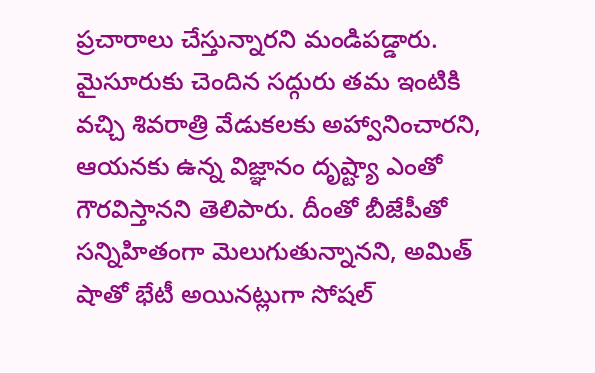ప్రచారాలు చేస్తున్నారని మండిపడ్డారు. మైసూరుకు చెందిన సద్గురు తమ ఇంటికి వచ్చి శివరాత్రి వేడుకలకు అహ్వానించారని, ఆయనకు ఉన్న విజ్ఞానం దృష్ట్యా ఎంతో గౌరవిస్తానని తెలిపారు. దీంతో బీజేపీతో సన్నిహితంగా మెలుగుతున్నానని, అమిత్ షాతో భేటీ అయినట్లుగా సోషల్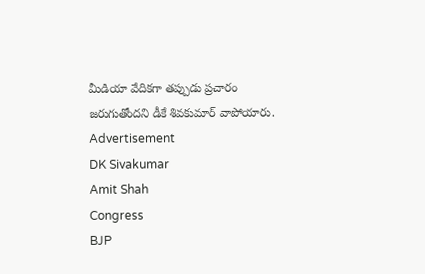మీడియా వేదికగా తప్పుడు ప్రచారం జరుగుతోందని డీకే శివకుమార్ వాపోయారు.
Advertisement
DK Sivakumar
Amit Shah
Congress
BJP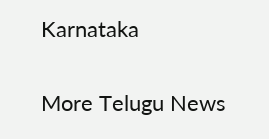Karnataka

More Telugu News